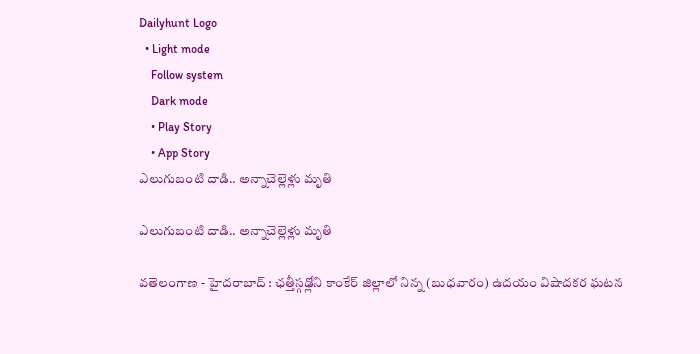Dailyhunt Logo
  • Light mode
    Follow system
    Dark mode
    • Play Story
    • App Story
ఎలుగుబంటి దాడి.. అన్నాచెల్లెళ్లు మృతి

ఎలుగుబంటి దాడి.. అన్నాచెల్లెళ్లు మృతి

వతెలంగాణ - హైదరాబాద్ : ఛత్తీస్గఢ్లోని కాంకేర్ జిల్లాలో నిన్న (బుధవారం) ఉదయం విషాదకర ఘటన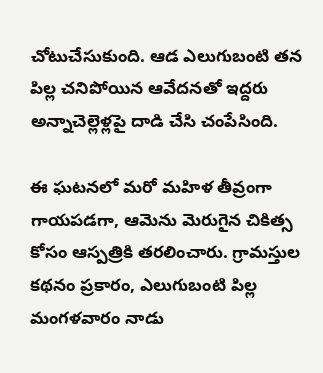చోటుచేసుకుంది. ఆడ ఎలుగుబంటి తన పిల్ల చనిపోయిన ఆవేదనతో ఇద్దరు అన్నాచెల్లెళ్లపై దాడి చేసి చంపేసింది.

ఈ ఘటనలో మరో మహిళ తీవ్రంగా గాయపడగా, ఆమెను మెరుగైన చికిత్స కోసం ఆస్పత్రికి తరలించారు. గ్రామస్తుల కథనం ప్రకారం, ఎలుగుబంటి పిల్ల మంగళవారం నాడు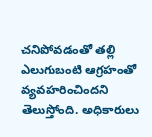చనిపోవడంతో తల్లి ఎలుగుబంటి ఆగ్రహంతో వ్యవహరించిందని తెలుస్తోంది. అధికారులు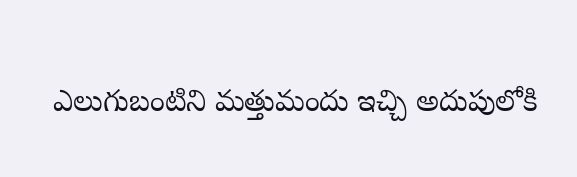ఎలుగుబంటిని మత్తుమందు ఇచ్చి అదుపులోకి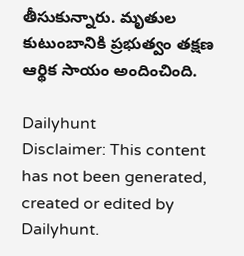తీసుకున్నారు. మృతుల కుటుంబానికి ప్రభుత్వం తక్షణ ఆర్థిక సాయం అందించింది.

Dailyhunt
Disclaimer: This content has not been generated, created or edited by Dailyhunt.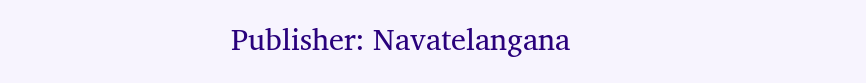Publisher: Navatelangana